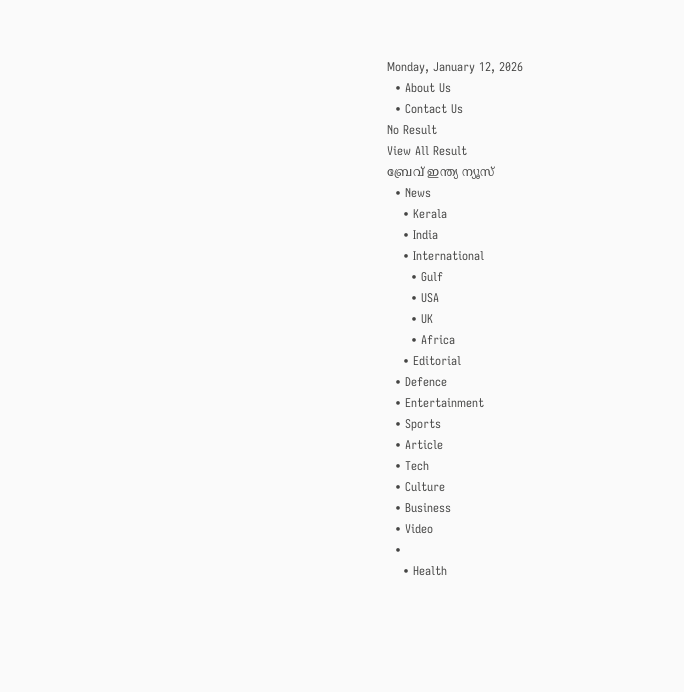Monday, January 12, 2026
  • About Us
  • Contact Us
No Result
View All Result
ബ്രേവ് ഇന്ത്യ ന്യൂസ്
  • News
    • Kerala
    • India
    • International
      • Gulf
      • USA
      • UK
      • Africa
    • Editorial
  • Defence
  • Entertainment
  • Sports
  • Article
  • Tech
  • Culture
  • Business
  • Video
  •
    • Health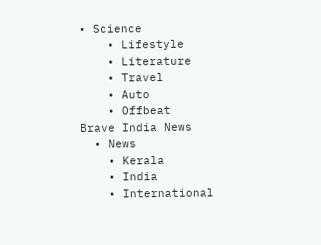• Science
    • Lifestyle
    • Literature
    • Travel
    • Auto
    • Offbeat
Brave India News
  • News
    • Kerala
    • India
    • International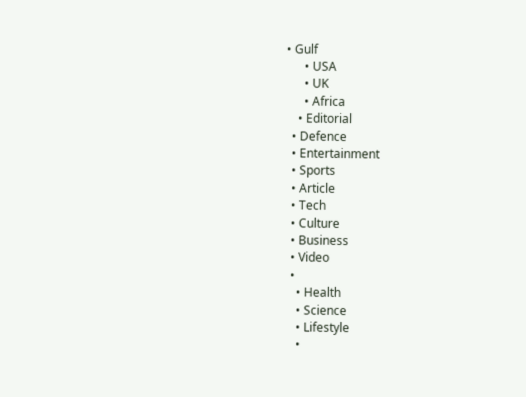• Gulf
      • USA
      • UK
      • Africa
    • Editorial
  • Defence
  • Entertainment
  • Sports
  • Article
  • Tech
  • Culture
  • Business
  • Video
  •
    • Health
    • Science
    • Lifestyle
    •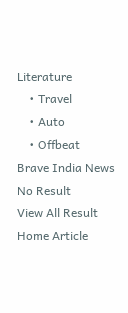Literature
    • Travel
    • Auto
    • Offbeat
Brave India News
No Result
View All Result
Home Article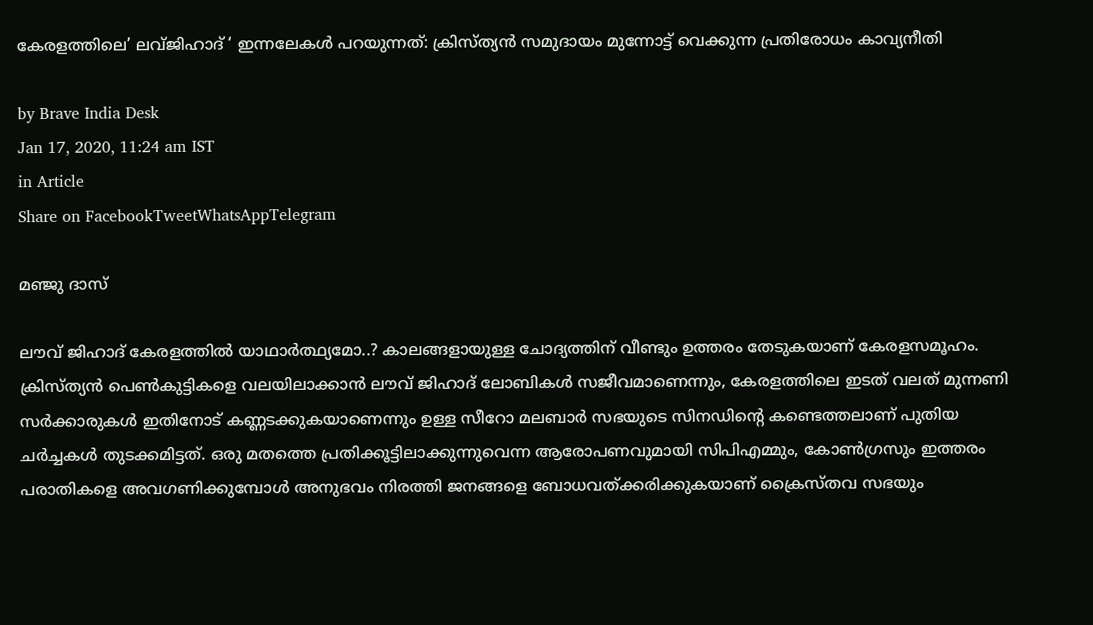കേരളത്തിലെ’ ലവ്ജിഹാദ് ‘ ഇന്നലേകള്‍ പറയുന്നത്: ക്രിസ്ത്യന്‍ സമുദായം മുന്നോട്ട് വെക്കുന്ന പ്രതിരോധം കാവ്യനീതി

by Brave India Desk
Jan 17, 2020, 11:24 am IST
in Article
Share on FacebookTweetWhatsAppTelegram

മഞ്ജു ദാസ്

ലൗവ് ജിഹാദ് കേരളത്തില്‍ യാഥാര്‍ത്ഥ്യമോ..? കാലങ്ങളായുള്ള ചോദ്യത്തിന് വീണ്ടും ഉത്തരം തേടുകയാണ് കേരളസമൂഹം. ക്രിസ്ത്യന്‍ പെണ്‍കുട്ടികളെ വലയിലാക്കാന്‍ ലൗവ് ജിഹാദ് ലോബികള്‍ സജീവമാണെന്നും, കേരളത്തിലെ ഇടത് വലത് മുന്നണി സര്‍ക്കാരുകള്‍ ഇതിനോട് കണ്ണടക്കുകയാണെന്നും ഉള്ള സീറോ മലബാര്‍ സഭയുടെ സിനഡിന്റെ കണ്ടെത്തലാണ് പുതിയ ചര്‍ച്ചകള്‍ തുടക്കമിട്ടത്. ഒരു മതത്തെ പ്രതിക്കൂട്ടിലാക്കുന്നുവെന്ന ആരോപണവുമായി സിപിഎമ്മും, കോണ്‍ഗ്രസും ഇത്തരം പരാതികളെ അവഗണിക്കുമ്പോള്‍ അനുഭവം നിരത്തി ജനങ്ങളെ ബോധവത്ക്കരിക്കുകയാണ് ക്രൈസ്തവ സഭയും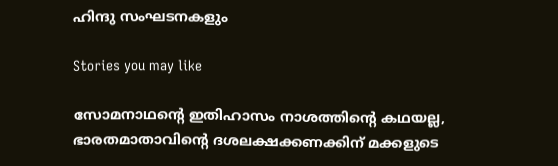ഹിന്ദു സംഘടനകളും

Stories you may like

സോമനാഥന്റെ ഇതിഹാസം നാശത്തിന്റെ കഥയല്ല, ഭാരതമാതാവിന്റെ ദശലക്ഷക്കണക്കിന് മക്കളുടെ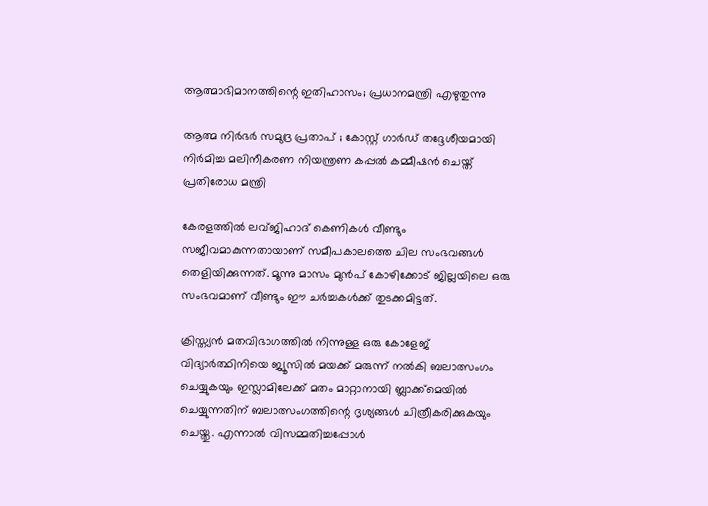ആത്മാഭിമാനത്തിന്റെ ഇതിഹാസം; പ്രധാനമന്ത്രി എഴുതുന്നു

ആത്മ നിർഭർ സമുദ്ര പ്രതാപ് ; കോസ്റ്റ് ഗാർഡ് തദ്ദേശീയമായി നിർമിച്ച മലിനീകരണ നിയന്ത്രണ കപ്പൽ കമ്മീഷൻ ചെയ്ത് പ്രതിരോധ മന്ത്രി

കേരളത്തില്‍ ലവ്ജിഹാദ് കെണികള്‍ വീണ്ടും സജീവമാകുന്നതായാണ് സമീപകാലത്തെ ചില സംഭവങ്ങള്‍ തെളിയിക്കുന്നത്. മൂന്നു മാസം മുന്‍പ് കോഴിക്കോട് ജില്ലയിലെ ഒരു സംഭവമാണ് വീണ്ടും ഈ ചര്‍ച്ചകള്‍ക്ക് തുടക്കമിട്ടത്.

ക്രിസ്ത്യന്‍ മതവിഭാഗത്തില്‍ നിന്നുള്ള ഒരു കോളേജ് വിദ്യാര്‍ത്ഥിനിയെ ജ്യൂസില്‍ മയക്ക് മരുന്ന് നല്‍കി ബലാത്സംഗം ചെയ്യുകയും ഇസ്ലാമിലേക്ക് മതം മാറ്റാനായി ബ്ലാക്ക്‌മെയില്‍ ചെയ്യുന്നതിന് ബലാത്സംഗത്തിന്റെ ദൃശ്യങ്ങള്‍ ചിത്രീകരിക്കുകയും ചെയ്തു. എന്നാല്‍ വിസമ്മതിച്ചപ്പോള്‍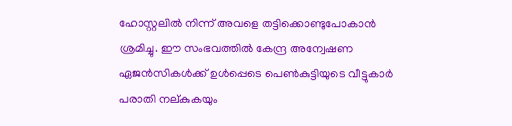ഹോസ്റ്റലില്‍ നിന്ന് അവളെ തട്ടിക്കൊണ്ടുപോകാന്‍ ശ്രമിച്ചു. ഈ സംഭവത്തില്‍ കേന്ദ്ര അന്വേഷണ ഏജന്‍സികള്‍ക്ക് ഉള്‍പ്പെടെ പെണ്‍കുട്ടിയുടെ വീട്ടുകാര്‍ പരാതി നല്കുകയും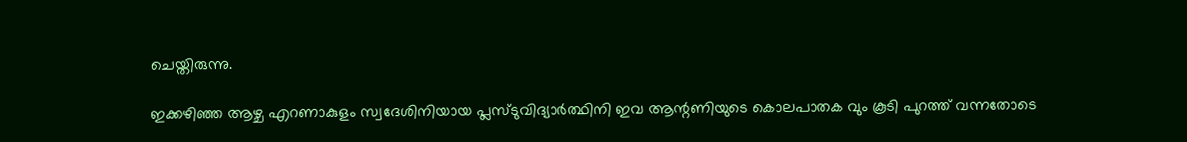ചെയ്തിരുന്നു.

ഇക്കഴിഞ്ഞ ആഴ്ച എറണാകുളം സ്വദേശിനിയായ പ്ലസ്ടുവിദ്യാര്‍ത്ഥിനി ഇവ ആന്റണിയുടെ കൊലപാതക വും കൂടി പുറത്ത് വന്നതോടെ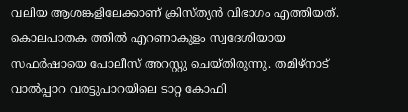വലിയ ആശങ്കളിലേക്കാണ് ക്രിസ്ത്യന്‍ വിഭാഗം എത്തിയത്. കൊലപാതക ത്തില്‍ എറണാകുളം സ്വദേശിയായ സഫര്‍ഷായെ പോലീസ് അറസ്റ്റു ചെയ്തിരുന്നു. തമിഴ്‌നാട് വാല്‍പ്പാറ വരട്ടുപാറയിലെ ടാറ്റ കോഫി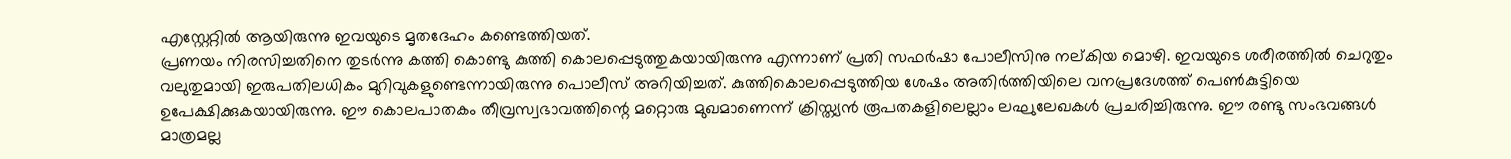എസ്റ്റേറ്റില്‍ ആയിരുന്നു ഇവയുടെ മൃതദേഹം കണ്ടെത്തിയത്.
പ്രണയം നിരസിച്ചതിനെ തുടര്‍ന്നു കത്തി കൊണ്ടു കുത്തി കൊലപ്പെടുത്തുകയായിരുന്നു എന്നാണ് പ്രതി സഫര്‍ഷാ പോലീസിനു നല്കിയ മൊഴി. ഇവയുടെ ശരീരത്തില്‍ ചെറുതും വലുതുമായി ഇരുപതിലധികം മുറിവുകളുണ്ടെന്നായിരുന്നു പൊലീസ് അറിയിച്ചത്. കുത്തികൊലപ്പെടുത്തിയ ശേഷം അതിര്‍ത്തിയിലെ വനപ്രദേശത്ത് പെണ്‍കുട്ടിയെ ഉപേക്ഷിക്കുകയായിരുന്നു. ഈ കൊലപാതകം തീവ്രസ്വഭാവത്തിന്റെ മറ്റൊരു മുഖമാണെന്ന് ക്രിസ്ത്യന്‍ രൂപതകളിലെല്ലാം ലഘുലേഖകള്‍ പ്രചരിച്ചിരുന്നു. ഈ രണ്ടു സംഭവങ്ങള്‍ മാത്രമല്ല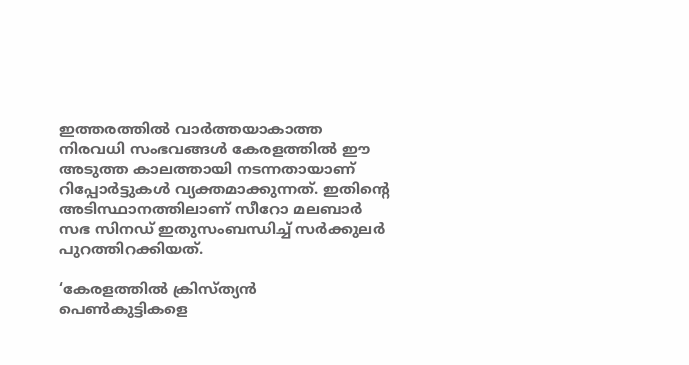ഇത്തരത്തില്‍ വാര്‍ത്തയാകാത്ത നിരവധി സംഭവങ്ങള്‍ കേരളത്തില്‍ ഈ അടുത്ത കാലത്തായി നടന്നതായാണ് റിപ്പോര്‍ട്ടുകള്‍ വ്യക്തമാക്കുന്നത്. ഇതിന്റെ അടിസ്ഥാനത്തിലാണ് സീറോ മലബാര്‍ സഭ സിനഡ് ഇതുസംബന്ധിച്ച് സര്‍ക്കുലര്‍ പുറത്തിറക്കിയത്.

‘കേരളത്തില്‍ ക്രിസ്ത്യന്‍ പെണ്‍കുട്ടികളെ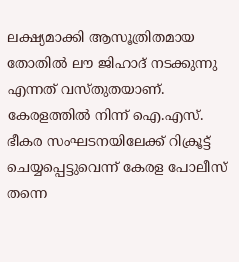ലക്ഷ്യമാക്കി ആസൂത്രിതമായ തോതില്‍ ലൗ ജിഹാദ് നടക്കുന്നു എന്നത് വസ്തുതയാണ്. കേരളത്തില്‍ നിന്ന് ഐ.എസ്. ഭീകര സംഘടനയിലേക്ക് റിക്രൂട്ട് ചെയ്യപ്പെട്ടുവെന്ന് കേരള പോലീസ് തന്നെ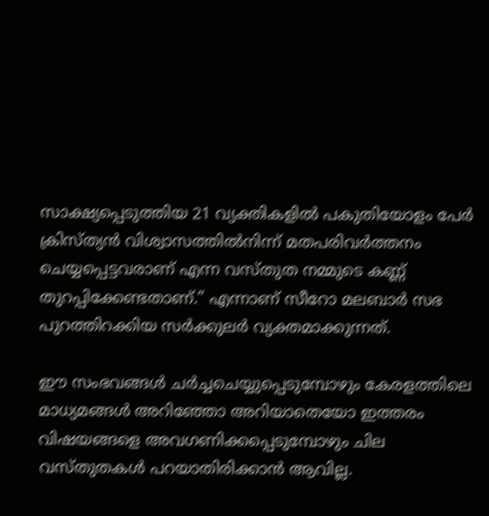സാക്ഷ്യപ്പെടുത്തിയ 21 വ്യക്തികളില്‍ പകുതിയോളം പേര്‍ ക്രിസ്ത്യന്‍ വിശ്വാസത്തില്‍നിന്ന് മതപരിവര്‍ത്തനം ചെയ്യപ്പെട്ടവരാണ് എന്ന വസ്തുത നമ്മുടെ കണ്ണ് തുറപ്പിക്കേണ്ടതാണ്.” എന്നാണ് സീറോ മലബാര്‍ സഭ പുറത്തിറക്കിയ സര്‍ക്കുലര്‍ വ്യക്തമാക്കുന്നത്.

ഈ സംഭവങ്ങള്‍ ചര്‍ച്ചചെയ്യുപ്പെടുമ്പോഴും കേരളത്തിലെ മാധ്യമങ്ങള്‍ അറിഞ്ഞോ അറിയാതെയോ ഇത്തരം വിഷയങ്ങളെ അവഗണിക്കപ്പെടുമ്പോഴും ചില വസ്തുതകള്‍ പറയാതിരിക്കാന്‍ ആവില്ല.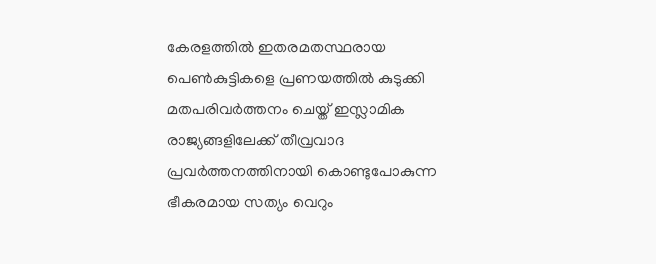കേരളത്തില്‍ ഇതരമതസ്ഥരായ പെണ്‍കുട്ടികളെ പ്രണയത്തില്‍ കുടുക്കി മതപരിവര്‍ത്തനം ചെയ്ത് ഇസ്ലാമിക രാജ്യങ്ങളിലേക്ക് തീവ്രവാദ പ്രവര്‍ത്തനത്തിനായി കൊണ്ടുപോകുന്ന ഭീകരമായ സത്യം വെറും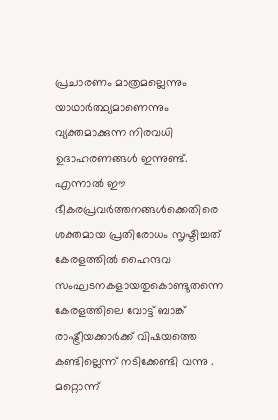പ്രചാരണം മാത്രമല്ലെന്നും യാഥാര്‍ത്ഥ്യമാണെന്നും വ്യക്തമാക്കുന്ന നിരവധി ഉദാഹരണങ്ങള്‍ ഇന്നുണ്ട്. എന്നാല്‍ ഈ ഭീകരപ്രവര്‍ത്തനങ്ങള്‍ക്കെതിരെ ശക്തമായ പ്രതിരോധം സൃഷ്ടിച്ചത് കേരളത്തില്‍ ഹൈന്ദവ സംഘടനകളായതുകൊണ്ടുതന്നെ കേരളത്തിലെ വോട്ട് ബാങ്ക് രാഷ്ട്രീയക്കാര്‍ക്ക് വിഷയത്തെ കണ്ടില്ലെന്ന് നടിക്കേണ്ടി വന്നു . മറ്റൊന്ന്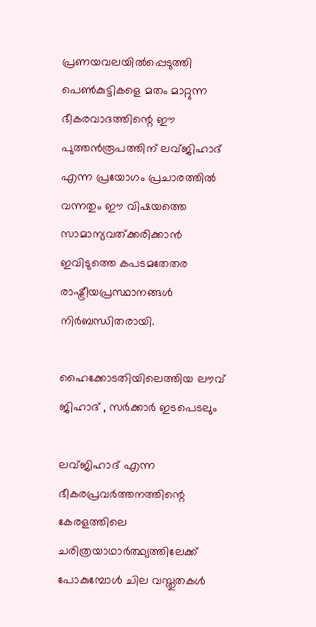പ്രണയവലയില്‍പ്പെടുത്തി പെണ്‍കുട്ടികളെ മതം മാറ്റുന്ന ഭീകരവാദത്തിന്റെ ഈ പുത്തന്‍രൂപത്തിന് ലവ്ജിഹാദ് എന്ന പ്രയോഗം പ്രചാരത്തില്‍ വന്നതും ഈ വിഷയത്തെ സാമാന്യവത്ക്കരിക്കാന്‍ ഇവിടുത്തെ കപടമതേതര രാഷ്ട്രീയപ്രസ്ഥാനങ്ങള്‍ നിര്‍ബന്ധിതരായി.

ഹൈക്കോടതിയിലെത്തിയ ലൗവ് ജിഹാദ് , സര്‍ക്കാര്‍ ഇടപെടലും

ലവ്ജിഹാദ് എന്ന ഭീകരപ്രവര്‍ത്തനത്തിന്റെ കേരളത്തിലെ ചരിത്രയാഥാര്‍ത്ഥ്യത്തിലേക്ക് പോകുമ്പോള്‍ ചില വസ്തുതകള്‍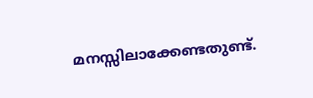മനസ്സിലാക്കേണ്ടതുണ്ട്.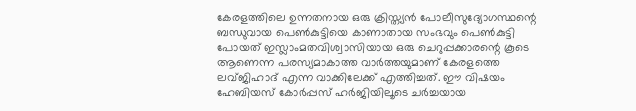കേരളത്തിലെ ഉന്നതനായ ഒരു ക്രിസ്ത്യന്‍ പോലീസുദ്യോഗസ്ഥന്റെ ബന്ധുവായ പെണ്‍കുട്ടിയെ കാണാതായ സംഭവും പെണ്‍കുട്ടി പോയത് ഇസ്ലാംമതവിശ്വാസിയായ ഒരു ചെറുപ്പക്കാരന്റെ കൂടെ ആണെന്ന പരസ്യമാകാത്ത വാര്‍ത്തയുമാണ് കേരളത്തെ ലവ്ജിഹാദ് എന്ന വാക്കിലേക്ക് എത്തിച്ചത്. ഈ വിഷയം ഹേബിയസ് കോര്‍പ്പസ് ഹര്‍ജിയിലൂടെ ചര്‍ച്ചയായ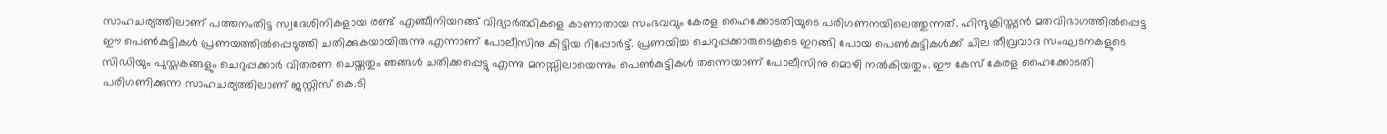സാഹചര്യത്തിലാണ് പത്തനംതിട്ട സ്വദേശിനികളായ രണ്ട് എഞ്ചീനിയറങ്ങ് വിദ്യാര്‍ത്ഥികളെ കാണാതായ സംഭവവും കേരള ഹൈക്കോടതിയുടെ പരിഗണനയിലെത്തുന്നത്. ഹിന്ദുക്രിസ്ത്യന്‍ മതവിഭാഗത്തില്‍പ്പെട്ട ഈ പെണ്‍കുട്ടികള്‍ പ്രണയത്തില്‍പ്പെടുത്തി ചതിക്കുകയായിരുന്നു എന്നാണ് പോലീസിനു കിട്ടിയ റിപ്പോര്‍ട്ട്. പ്രണയിച്ച ചെറുപ്പക്കാരുടെകൂടെ ഇറങ്ങി പോയ പെണ്‍കുട്ടികള്‍ക്ക് ചില തീവ്രവാദ സംഘടനകളുടെ സിഡിയും പുസ്തകങ്ങളും ചെറുപ്പക്കാര്‍ വിതരണ ചെയ്തതും ഞങ്ങള്‍ ചതിക്കപ്പെട്ടു എന്നു മനസ്സിലായെന്നും പെണ്‍കുട്ടികള്‍ തന്നെയാണ് പോലീസിനു മൊഴി നല്‍കിയതും. ഈ കേസ് കേരള ഹൈക്കോടതി പരിഗണിക്കുന്ന സാഹചര്യത്തിലാണ് ജസ്റ്റിസ് കെ.ടി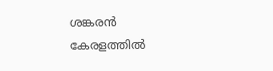ശങ്കരന്‍ കേരളത്തില്‍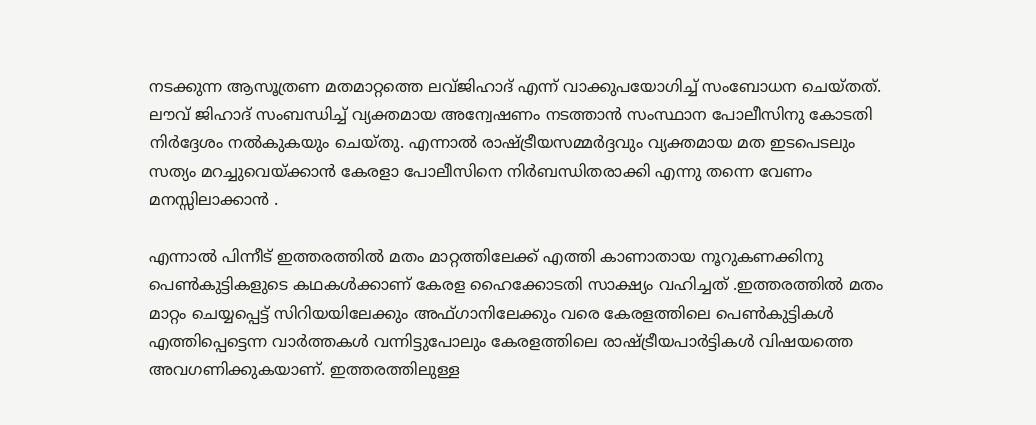നടക്കുന്ന ആസൂത്രണ മതമാറ്റത്തെ ലവ്ജിഹാദ് എന്ന് വാക്കുപയോഗിച്ച് സംബോധന ചെയ്തത്. ലൗവ് ജിഹാദ് സംബന്ധിച്ച് വ്യക്തമായ അന്വേഷണം നടത്താന്‍ സംസ്ഥാന പോലീസിനു കോടതി നിര്‍ദ്ദേശം നല്‍കുകയും ചെയ്തു. എന്നാല്‍ രാഷ്ട്രീയസമ്മര്‍ദ്ദവും വ്യക്തമായ മത ഇടപെടലും സത്യം മറച്ചുവെയ്ക്കാന്‍ കേരളാ പോലീസിനെ നിര്‍ബന്ധിതരാക്കി എന്നു തന്നെ വേണം മനസ്സിലാക്കാന്‍ .

എന്നാല്‍ പിന്നീട് ഇത്തരത്തില്‍ മതം മാറ്റത്തിലേക്ക് എത്തി കാണാതായ നൂറുകണക്കിനു പെണ്‍കുട്ടികളുടെ കഥകള്‍ക്കാണ് കേരള ഹൈക്കോടതി സാക്ഷ്യം വഹിച്ചത് .ഇത്തരത്തില്‍ മതം മാറ്റം ചെയ്യപ്പെട്ട് സിറിയയിലേക്കും അഫ്ഗാനിലേക്കും വരെ കേരളത്തിലെ പെണ്‍കുട്ടികള്‍ എത്തിപ്പെട്ടെന്ന വാര്‍ത്തകള്‍ വന്നിട്ടുപോലും കേരളത്തിലെ രാഷ്ട്രീയപാര്‍ട്ടികള്‍ വിഷയത്തെ അവഗണിക്കുകയാണ്. ഇത്തരത്തിലുള്ള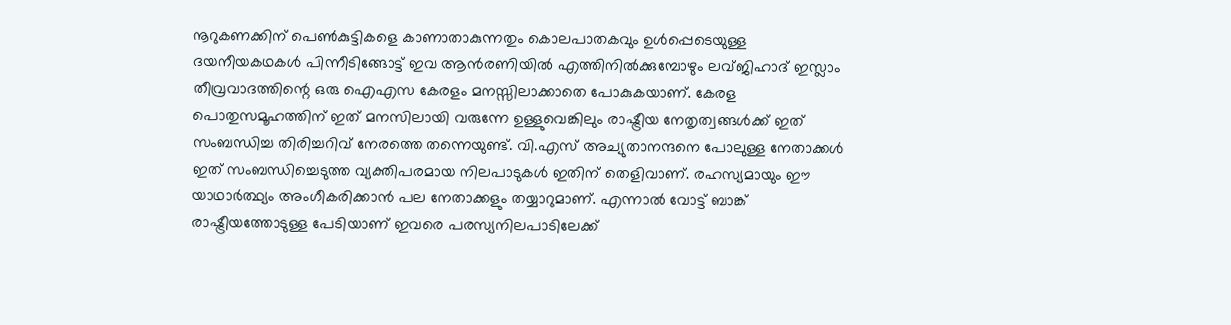നൂറുകണക്കിന് പെണ്‍കുട്ടികളെ കാണാതാകുന്നതും കൊലപാതകവും ഉള്‍പ്പെടെയുള്ള ദയനീയകഥകള്‍ പിന്നീടിങ്ങോട്ട് ഇവ ആന്‍രണിയില്‍ എത്തിനില്‍ക്കുമ്പോഴും ലവ്ജിഹാദ് ഇസ്ലാം തീവ്രവാദത്തിന്റെ ഒരു ഐഎസ കേരളം മനസ്സിലാക്കാതെ പോകുകയാണ്. കേരള പൊതുസമൂഹത്തിന് ഇത് മനസിലായി വരുന്നേ ഉള്ളുവെങ്കിലും രാഷ്ട്രീയ നേതൃത്വങ്ങള്‍ക്ക് ഇത് സംബന്ധിച്ച തിരിച്ചറിവ് നേരത്തെ തന്നെയുണ്ട്. വി.എസ് അച്യുതാനന്ദനെ പോലുള്ള നേതാക്കള്‍ ഇത് സംബന്ധിച്ചെടുത്ത വ്യക്തിപരമായ നിലപാടുകള്‍ ഇതിന് തെളിവാണ്. രഹസ്യമായും ഈ യാഥാര്‍ത്ഥ്യം അംഗീകരിക്കാന്‍ പല നേതാക്കളും തയ്യാറുമാണ്. എന്നാല്‍ വോട്ട് ബാങ്ക് രാഷ്ട്രീയത്തോടുള്ള പേടിയാണ് ഇവരെ പരസ്യനിലപാടിലേക്ക്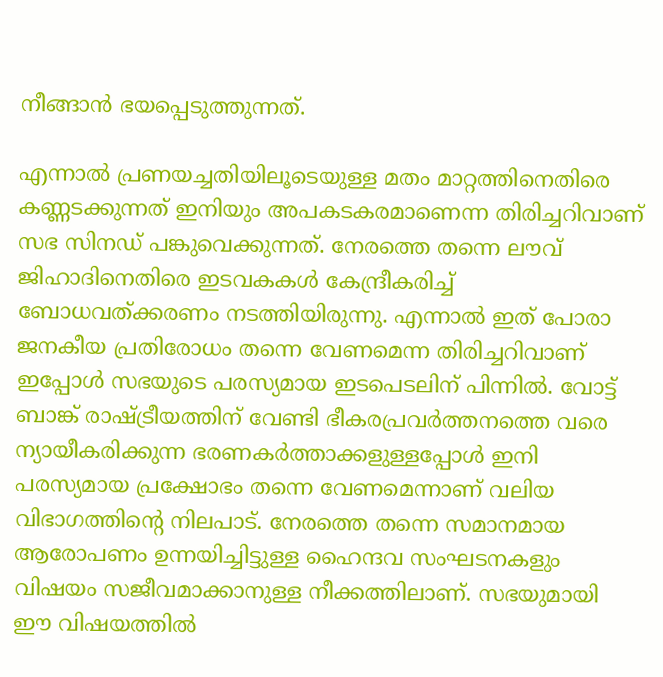നീങ്ങാന്‍ ഭയപ്പെടുത്തുന്നത്.

എന്നാല്‍ പ്രണയച്ചതിയിലൂടെയുള്ള മതം മാറ്റത്തിനെതിരെ കണ്ണടക്കുന്നത് ഇനിയും അപകടകരമാണെന്ന തിരിച്ചറിവാണ് സഭ സിനഡ് പങ്കുവെക്കുന്നത്. നേരത്തെ തന്നെ ലൗവ് ജിഹാദിനെതിരെ ഇടവകകള്‍ കേന്ദ്രീകരിച്ച് ബോധവത്ക്കരണം നടത്തിയിരുന്നു. എന്നാല്‍ ഇത് പോരാ ജനകീയ പ്രതിരോധം തന്നെ വേണമെന്ന തിരിച്ചറിവാണ് ഇപ്പോള്‍ സഭയുടെ പരസ്യമായ ഇടപെടലിന് പിന്നില്‍. വോട്ട് ബാങ്ക് രാഷ്ട്രീയത്തിന് വേണ്ടി ഭീകരപ്രവര്‍ത്തനത്തെ വരെ ന്യായീകരിക്കുന്ന ഭരണകര്‍ത്താക്കളുള്ളപ്പോള്‍ ഇനി പരസ്യമായ പ്രക്ഷോഭം തന്നെ വേണമെന്നാണ് വലിയ വിഭാഗത്തിന്റെ നിലപാട്. നേരത്തെ തന്നെ സമാനമായ ആരോപണം ഉന്നയിച്ചിട്ടുള്ള ഹൈന്ദവ സംഘടനകളും വിഷയം സജീവമാക്കാനുള്ള നീക്കത്തിലാണ്. സഭയുമായി ഈ വിഷയത്തില്‍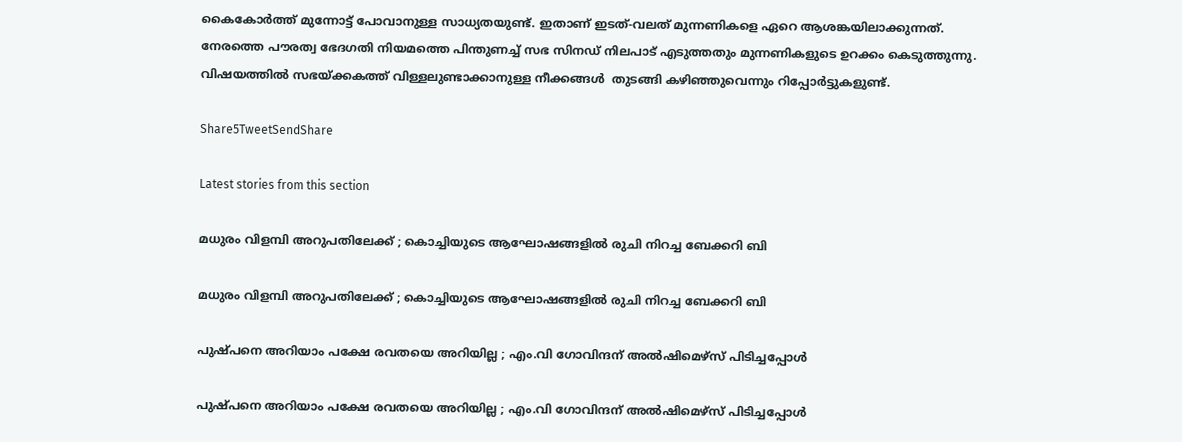കൈകോര്‍ത്ത് മുന്നോട്ട് പോവാനുള്ള സാധ്യതയുണ്ട്. ഇതാണ് ഇടത്-വലത് മുന്നണികളെ ഏറെ ആശങ്കയിലാക്കുന്നത്. നേരത്തെ പൗരത്വ ഭേദഗതി നിയമത്തെ പിന്തുണച്ച് സഭ സിനഡ് നിലപാട് എടുത്തതും മുന്നണികളുടെ ഉറക്കം കെടുത്തുന്നു. വിഷയത്തില്‍ സഭയ്ക്കകത്ത് വിള്ളലുണ്ടാക്കാനുള്ള നീക്കങ്ങള്‍  തുടങ്ങി കഴിഞ്ഞുവെന്നും റിപ്പോര്‍ട്ടുകളുണ്ട്.

Share5TweetSendShare

Latest stories from this section

മധുരം വിളമ്പി അറുപതിലേക്ക് ; കൊച്ചിയുടെ ആഘോഷങ്ങളിൽ രുചി നിറച്ച ബേക്കറി ബി

മധുരം വിളമ്പി അറുപതിലേക്ക് ; കൊച്ചിയുടെ ആഘോഷങ്ങളിൽ രുചി നിറച്ച ബേക്കറി ബി

പുഷ്പനെ അറിയാം‌ പക്ഷേ രവതയെ അറിയില്ല ; എം.വി ഗോവിന്ദന് അൽഷിമെഴ്സ് പിടിച്ചപ്പോൾ

പുഷ്പനെ അറിയാം‌ പക്ഷേ രവതയെ അറിയില്ല ; എം.വി ഗോവിന്ദന് അൽഷിമെഴ്സ് പിടിച്ചപ്പോൾ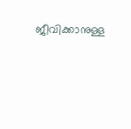ജീവിക്കാനുള്ള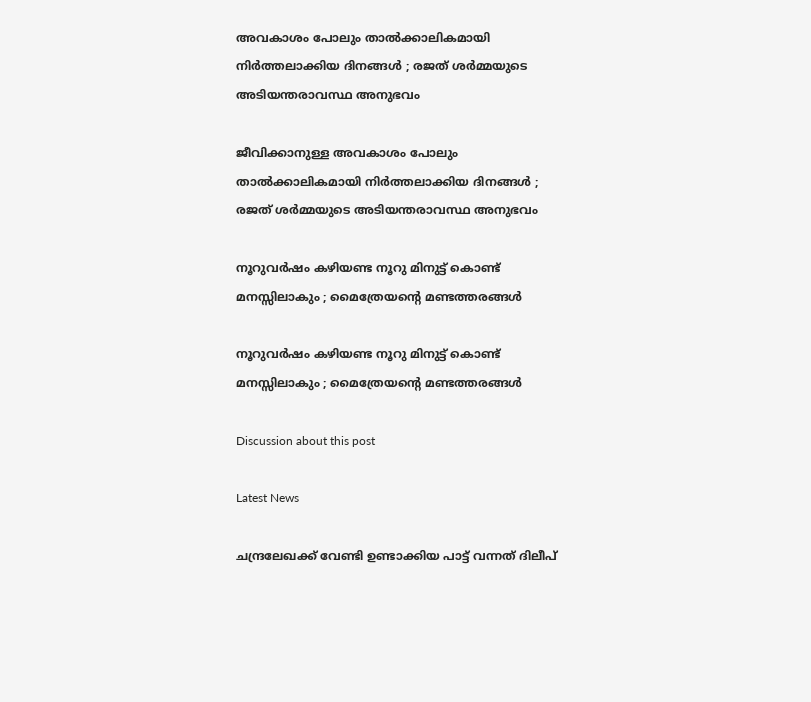അവകാശം പോലും താൽക്കാലികമായി നിർത്തലാക്കിയ ദിനങ്ങൾ ; രജത് ശർമ്മയുടെ അടിയന്തരാവസ്ഥ അനുഭവം

ജീവിക്കാനുള്ള അവകാശം പോലും താൽക്കാലികമായി നിർത്തലാക്കിയ ദിനങ്ങൾ ; രജത് ശർമ്മയുടെ അടിയന്തരാവസ്ഥ അനുഭവം

നൂറുവർഷം കഴിയണ്ട നൂറു മിനുട്ട് കൊണ്ട് മനസ്സിലാകും ; മൈത്രേയന്റെ മണ്ടത്തരങ്ങൾ

നൂറുവർഷം കഴിയണ്ട നൂറു മിനുട്ട് കൊണ്ട് മനസ്സിലാകും ; മൈത്രേയന്റെ മണ്ടത്തരങ്ങൾ

Discussion about this post

Latest News

ചന്ദ്രലേഖക്ക് വേണ്ടി ഉണ്ടാക്കിയ പാട്ട് വന്നത് ദിലീപ്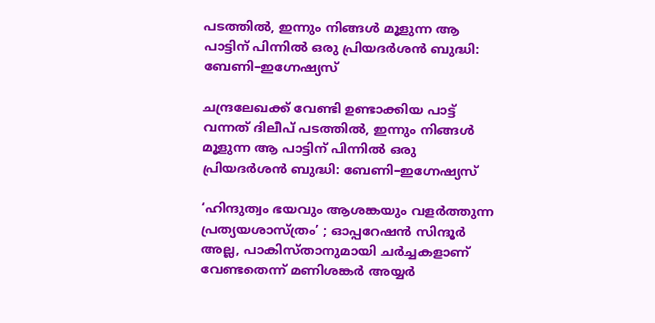പടത്തിൽ, ഇന്നും നിങ്ങൾ മൂളുന്ന ആ പാട്ടിന് പിന്നിൽ ഒരു പ്രിയദർശൻ ബുദ്ധി: ബേണി–ഇഗ്നേഷ്യസ്

ചന്ദ്രലേഖക്ക് വേണ്ടി ഉണ്ടാക്കിയ പാട്ട് വന്നത് ദിലീപ് പടത്തിൽ, ഇന്നും നിങ്ങൾ മൂളുന്ന ആ പാട്ടിന് പിന്നിൽ ഒരു പ്രിയദർശൻ ബുദ്ധി: ബേണി–ഇഗ്നേഷ്യസ്

‘ഹിന്ദുത്വം ഭയവും ആശങ്കയും വളർത്തുന്ന പ്രത്യയശാസ്ത്രം’ ; ഓപ്പറേഷൻ സിന്ദൂർ അല്ല, പാകിസ്താനുമായി ചർച്ചകളാണ് വേണ്ടതെന്ന് മണിശങ്കർ അയ്യർ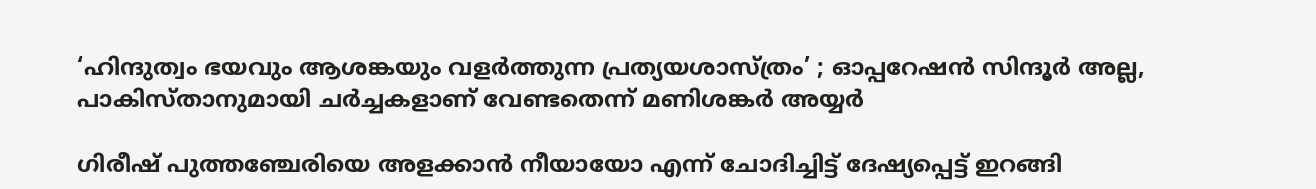‘ഹിന്ദുത്വം ഭയവും ആശങ്കയും വളർത്തുന്ന പ്രത്യയശാസ്ത്രം’ ; ഓപ്പറേഷൻ സിന്ദൂർ അല്ല, പാകിസ്താനുമായി ചർച്ചകളാണ് വേണ്ടതെന്ന് മണിശങ്കർ അയ്യർ

ഗിരീഷ് പുത്തഞ്ചേരിയെ അളക്കാൻ നീയായോ എന്ന് ചോദിച്ചിട്ട് ദേഷ്യപ്പെട്ട് ഇറങ്ങി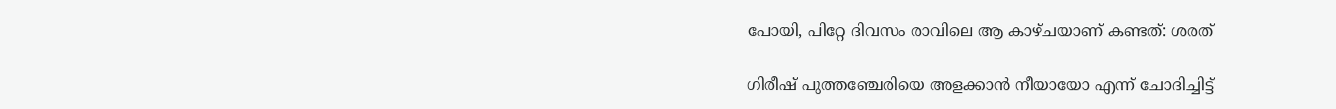പോയി, പിറ്റേ ദിവസം രാവിലെ ആ കാഴ്ചയാണ് കണ്ടത്: ശരത്

ഗിരീഷ് പുത്തഞ്ചേരിയെ അളക്കാൻ നീയായോ എന്ന് ചോദിച്ചിട്ട്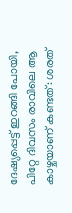ദേഷ്യപ്പെട്ട് ഇറങ്ങി പോയി, പിറ്റേ ദിവസം രാവിലെ ആ കാഴ്ചയാണ് കണ്ടത്: ശരത്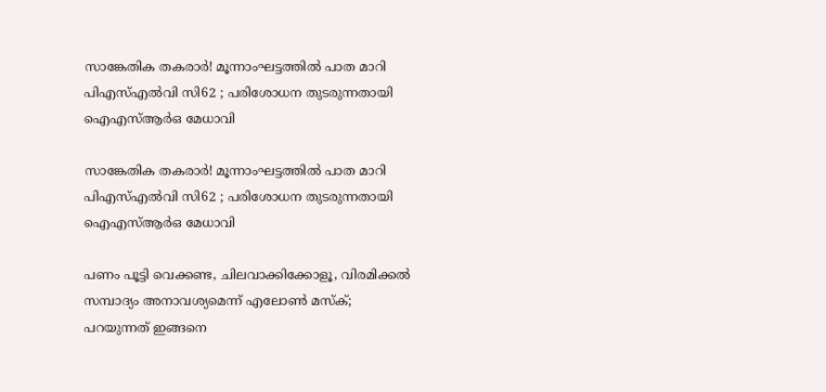സാങ്കേതിക തകരാർ! മൂന്നാംഘട്ടത്തിൽ പാത മാറി പിഎസ്എൽവി സി62 ; പരിശോധന തുടരുന്നതായി ഐഎസ്ആർഒ മേധാവി

സാങ്കേതിക തകരാർ! മൂന്നാംഘട്ടത്തിൽ പാത മാറി പിഎസ്എൽവി സി62 ; പരിശോധന തുടരുന്നതായി ഐഎസ്ആർഒ മേധാവി

പണം പൂട്ടി വെക്കണ്ട, ചിലവാക്കിക്കോളൂ, വിരമിക്കൽ സമ്പാദ്യം അനാവശ്യമെന്ന് എലോൺ മസ്ക്; പറയുന്നത് ഇങ്ങനെ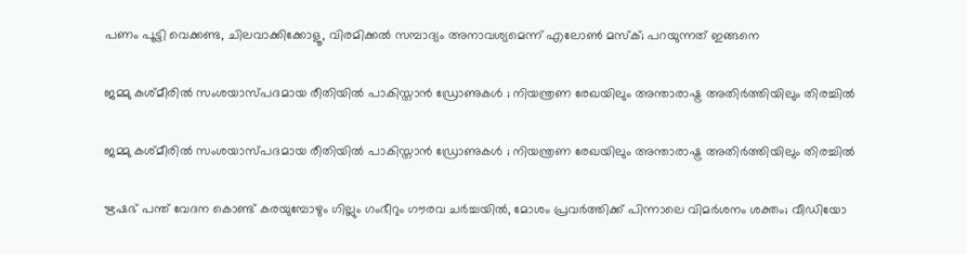പണം പൂട്ടി വെക്കണ്ട, ചിലവാക്കിക്കോളൂ, വിരമിക്കൽ സമ്പാദ്യം അനാവശ്യമെന്ന് എലോൺ മസ്ക്; പറയുന്നത് ഇങ്ങനെ

ജമ്മു കശ്മീരിൽ സംശയാസ്പദമായ രീതിയിൽ പാകിസ്താൻ ഡ്രോണുകൾ ; നിയന്ത്രണ രേഖയിലും അന്താരാഷ്ട്ര അതിർത്തിയിലും തിരച്ചിൽ

ജമ്മു കശ്മീരിൽ സംശയാസ്പദമായ രീതിയിൽ പാകിസ്താൻ ഡ്രോണുകൾ ; നിയന്ത്രണ രേഖയിലും അന്താരാഷ്ട്ര അതിർത്തിയിലും തിരച്ചിൽ

ഋഷഭ് പന്ത് വേദന കൊണ്ട് കരയുമ്പോഴും ഗില്ലും ഗംഭീറും ഗൗരവ ചർച്ചയിൽ, മോശം പ്രവർത്തിക്ക് പിന്നാലെ വിമർശനം ശക്തം; വീഡിയോ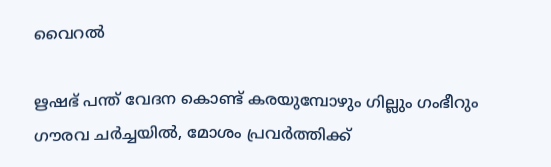വൈറൽ

ഋഷഭ് പന്ത് വേദന കൊണ്ട് കരയുമ്പോഴും ഗില്ലും ഗംഭീറും ഗൗരവ ചർച്ചയിൽ, മോശം പ്രവർത്തിക്ക്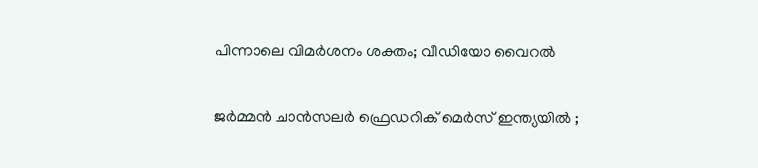പിന്നാലെ വിമർശനം ശക്തം; വീഡിയോ വൈറൽ

ജർമ്മൻ ചാൻസലർ ഫ്രെഡറിക് മെർസ് ഇന്ത്യയിൽ ;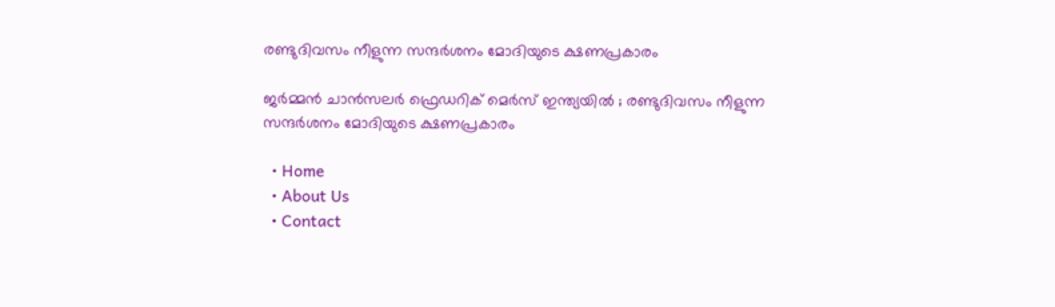രണ്ടുദിവസം നീളുന്ന സന്ദർശനം മോദിയുടെ ക്ഷണപ്രകാരം

ജർമ്മൻ ചാൻസലർ ഫ്രെഡറിക് മെർസ് ഇന്ത്യയിൽ ; രണ്ടുദിവസം നീളുന്ന സന്ദർശനം മോദിയുടെ ക്ഷണപ്രകാരം

  • Home
  • About Us
  • Contact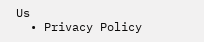Us
  • Privacy Policy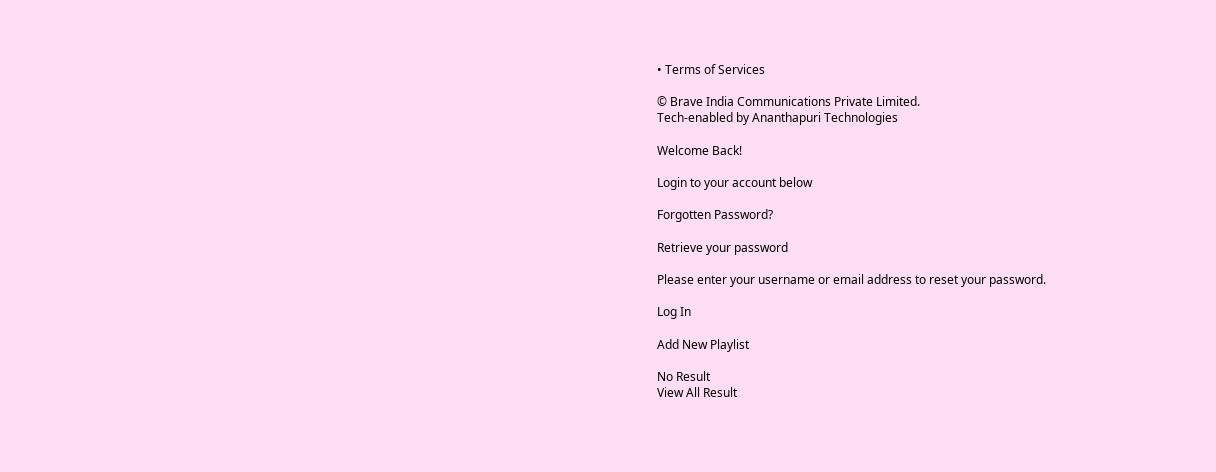• Terms of Services

© Brave India Communications Private Limited.
Tech-enabled by Ananthapuri Technologies

Welcome Back!

Login to your account below

Forgotten Password?

Retrieve your password

Please enter your username or email address to reset your password.

Log In

Add New Playlist

No Result
View All Result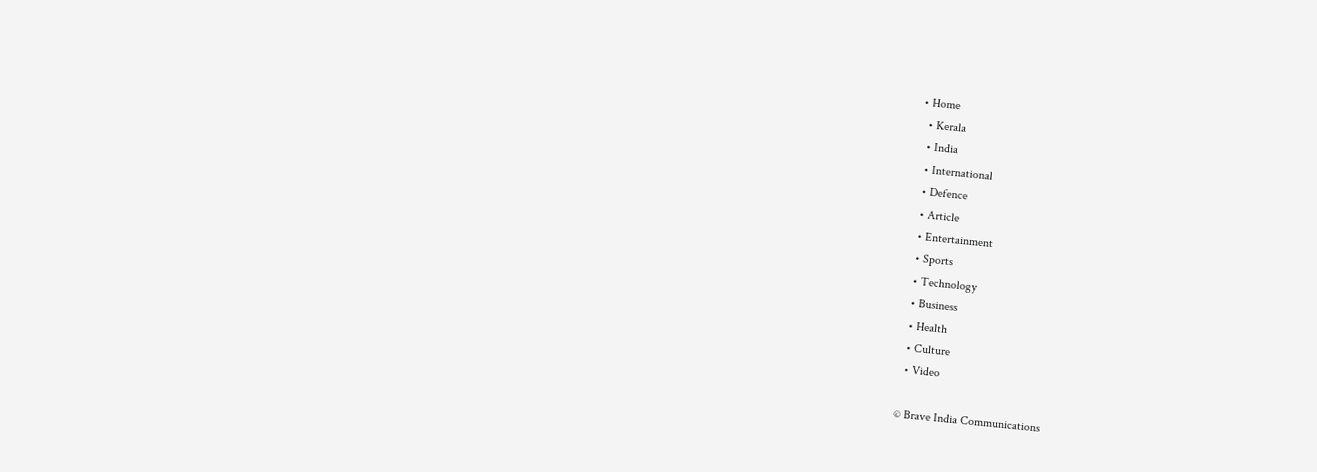• Home
  • Kerala
  • India
  • International
  • Defence
  • Article
  • Entertainment
  • Sports
  • Technology
  • Business
  • Health
  • Culture
  • Video

© Brave India Communications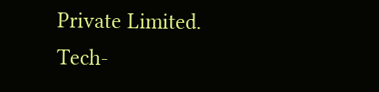Private Limited.
Tech-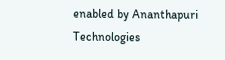enabled by Ananthapuri Technologies